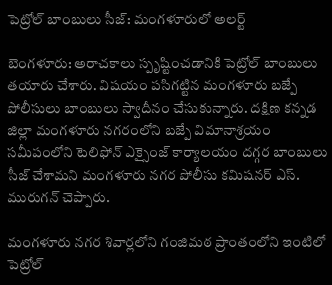పెట్రోల్ బాంబులు సీజ్: మంగళూరులో అలర్ట్

బెంగళూరు: అరాచకాలు స్పృష్టించడానికి పెట్రోల్ బాంబులు తయారు చేశారు. విషయం పసిగట్టిన మంగళూరు బజ్పే పోలీసులు బాంబులు స్వాదీనం చేసుకున్నారు. దక్షిణ కన్నడ జిల్లా మంగళూరు నగరంలోని బజ్పే విమానాశ్రయం సమీపంలోని టెలిఫోన్ ఎక్సైంజ్ కార్యాలయం దగ్గర బాంబులు సీజ్ చేశామని మంగళూరు నగర పోలీసు కమిషనర్ ఎస్. మురుగన్ చెప్పారు.

మంగళూరు నగర శివార్లలోని గంజిమఠ ప్రాంతంలోని ఇంటిలో పెట్రోల్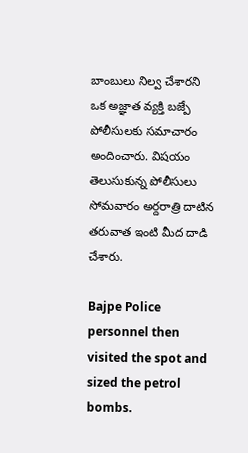బాంబులు నిల్వ చేశారని ఒక అజ్ఞాత వ్యక్తి బజ్పే పోలీసులకు సమాచారం అందించారు. విషయం తెలుసుకున్న పోలీసులు సోమవారం అర్దరాత్రి దాటిన తరువాత ఇంటి మీద దాడి చేశారు.

Bajpe Police personnel then visited the spot and sized the petrol bombs.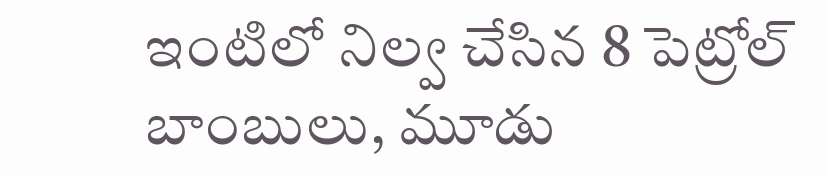ఇంటిలో నిల్వ చేసిన 8 పెట్రోల్ బాంబులు, మూడు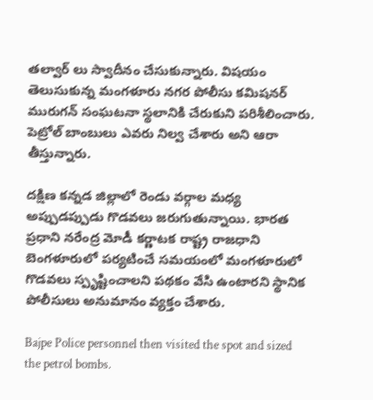తల్వార్ లు స్వాదీనం చేసుకున్నారు. విషయం తెలుసుకున్న మంగళూరు నగర పోలీసు కమిషనర్ మురుగన్ సంఘటనా స్థలానికి చేరుకుని పరిశీలించారు. పెట్రోల్ బాంబులు ఎవరు నిల్వ చేశారు అని ఆరా తీస్తున్నారు.

దక్షిణ కన్నడ జిల్లాలో రెండు వర్గాల మధ్య అప్పుడప్పుడు గొడవలు జరుగుతున్నాయి. భారత ప్రధాని నరేంద్ర మోడీ కర్ణాటక రాష్ట్ర రాజధాని బెంగళూరులో పర్యటించే సమయంలో మంగళూరులో గొడవలు స్పృష్టించాలని పథకం వేసి ఉంటారని స్థానిక పోలీసులు అనుమానం వ్యక్తం చేశారు.

Bajpe Police personnel then visited the spot and sized the petrol bombs.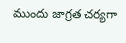ముందు జాగ్రత చర్యగా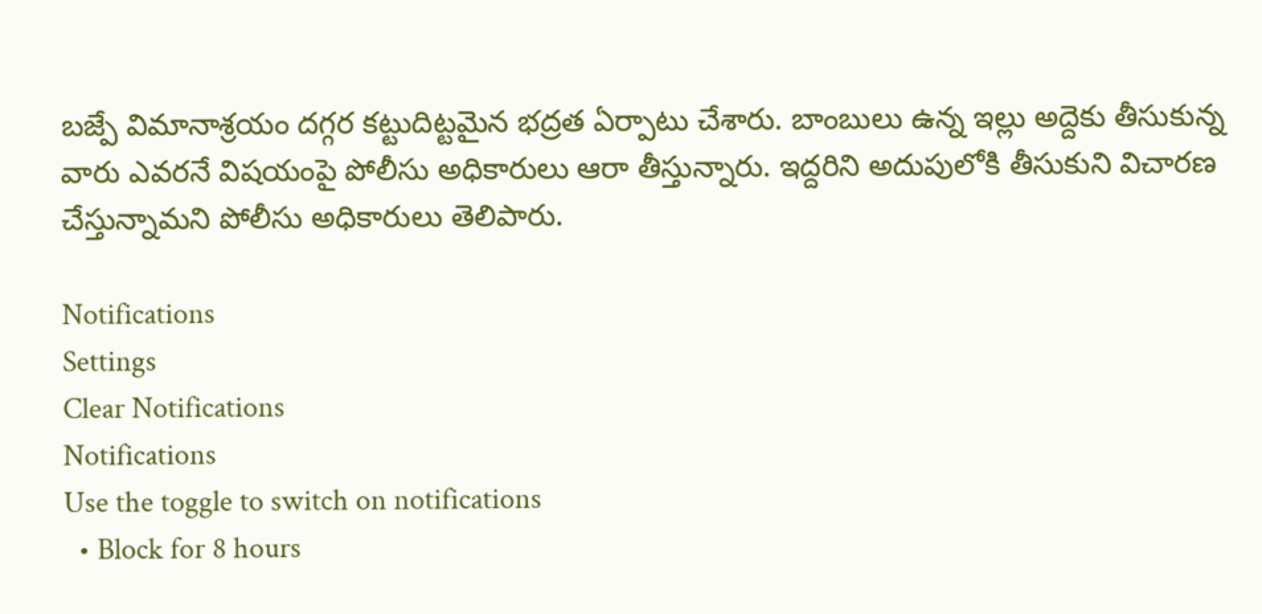బజ్పే విమానాశ్రయం దగ్గర కట్టుదిట్టమైన భద్రత ఏర్పాటు చేశారు. బాంబులు ఉన్న ఇల్లు అద్దెకు తీసుకున్న వారు ఎవరనే విషయంపై పోలీసు అధికారులు ఆరా తీస్తున్నారు. ఇద్దరిని అదుపులోకి తీసుకుని విచారణ చేస్తున్నామని పోలీసు అధికారులు తెలిపారు.

Notifications
Settings
Clear Notifications
Notifications
Use the toggle to switch on notifications
  • Block for 8 hours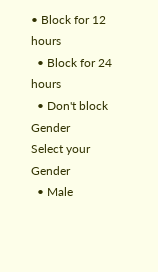• Block for 12 hours
  • Block for 24 hours
  • Don't block
Gender
Select your Gender
  • Male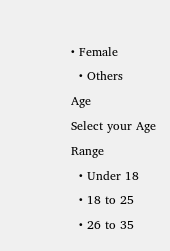• Female
  • Others
Age
Select your Age Range
  • Under 18
  • 18 to 25
  • 26 to 35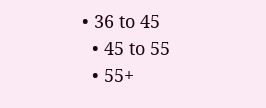• 36 to 45
  • 45 to 55
  • 55+